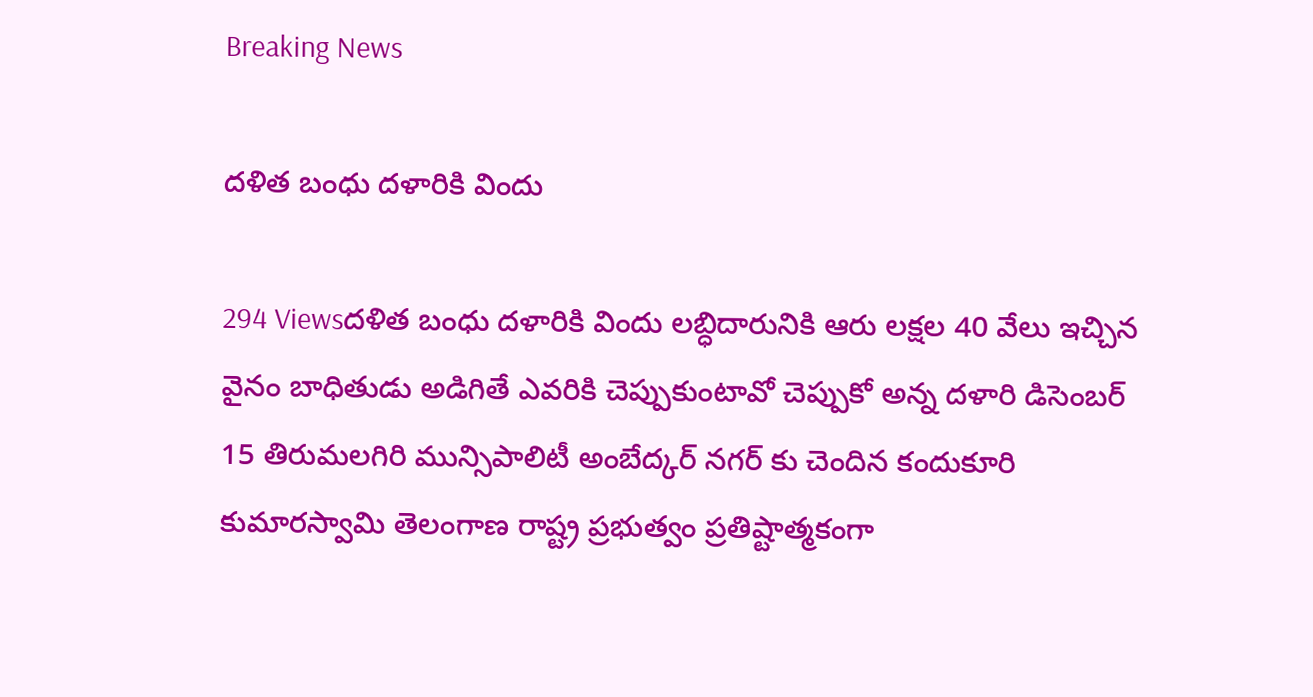Breaking News

దళిత బంధు దళారికి విందు

294 Viewsదళిత బంధు దళారికి విందు లబ్ధిదారునికి ఆరు లక్షల 40 వేలు ఇచ్చిన వైనం బాధితుడు అడిగితే ఎవరికి చెప్పుకుంటావో చెప్పుకో అన్న దళారి డిసెంబర్ 15 తిరుమలగిరి మున్సిపాలిటీ అంబేద్కర్ నగర్ కు చెందిన కందుకూరి కుమారస్వామి తెలంగాణ రాష్ట్ర ప్రభుత్వం ప్రతిష్టాత్మకంగా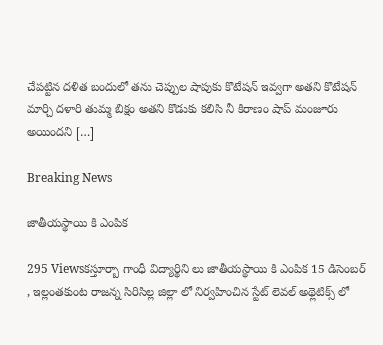చేపట్టిన దళిత బందులో తను చెప్పుల షాపుకు కొటేషన్ ఇవ్వగా అతని కొటేషన్ మార్చి దళారి తుమ్మ బిక్షం అతని కొడుకు కలిసి నీ కిరాణం షాప్ మంజూరు అయిందని […]

Breaking News

జాతీయస్థాయి కి ఎంపిక

295 Viewsకస్తూర్బా గాంధీ విద్యార్థిని లు జాతీయస్థాయి కి ఎంపిక 15 డిసెంబర్ , ఇల్లంతకుంట రాజన్న సిరిసిల్ల జిల్లా లో నిర్వహించిన స్టేట్ లెవల్ అథ్లెటిక్స్ లో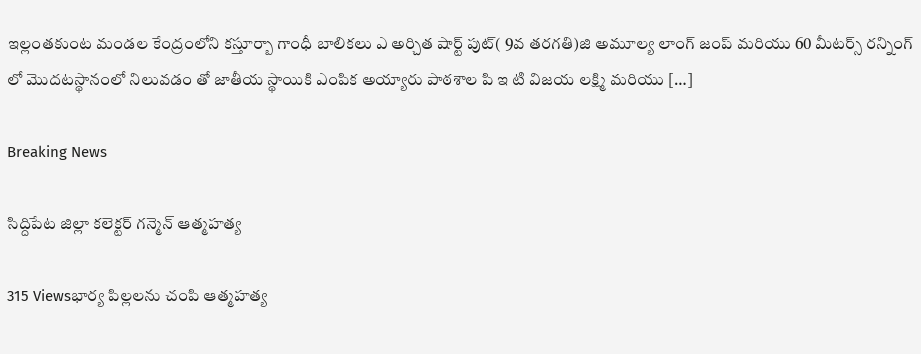ఇల్లంతకుంట మండల కేంద్రంలోని కస్తూర్బా గాంధీ బాలికలు ఎ అర్చిత షార్ట్ పుట్( 9వ తరగతి)జి అమూల్య లాంగ్ జంప్ మరియు 60 మీటర్స్ రన్నింగ్ లో మొదటస్థానంలో నిలువడం తో జాతీయ స్థాయికి ఎంపిక అయ్యారు పాఠశాల పి ఇ టి విజయ లక్ష్మి మరియు […]

Breaking News

సిద్దిపేట జిల్లా కలెక్టర్ గన్మెన్ ఆత్మహత్య

315 Viewsభార్య పిల్లలను చంపి ఆత్మహత్య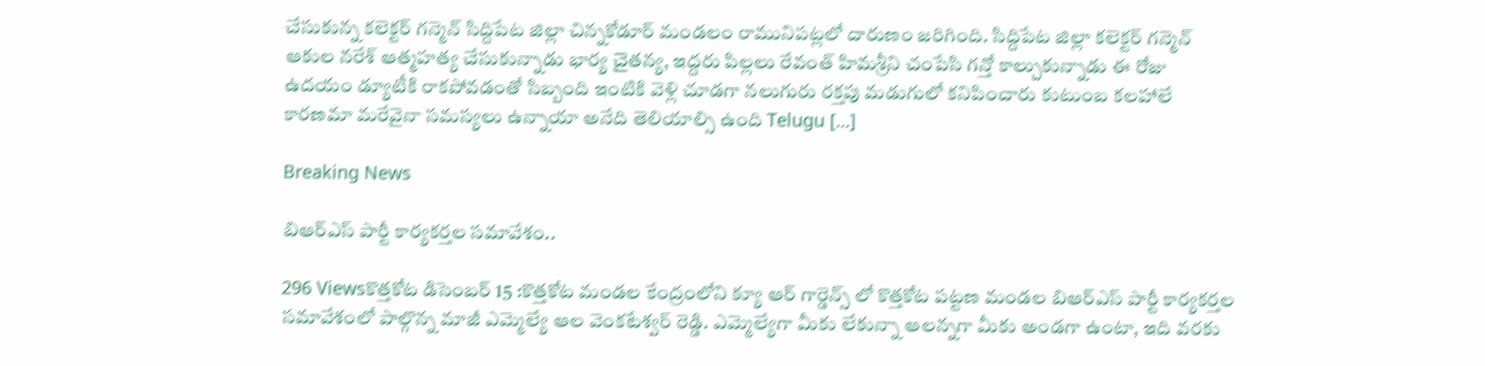చేసుకున్న కలెక్టర్ గన్మెన్ సిద్దిపేట జిల్లా చిన్నకోడూర్ మండలం రామునిపట్లలో దారుణం జరిగింది. సిద్దిపేట జిల్లా కలెక్టర్ గన్మెన్ ఆకుల నరేశ్ ఆత్మహత్య చేసుకున్నాడు భార్య చైతన్య, ఇద్దరు పిల్లలు రేవంత్ హిమశ్రీని చంపేసి గన్తో కాల్చుకున్నాడు ఈ రోజు ఉదయం డ్యూటీకి రాకపోవడంతో సిబ్బంది ఇంటికి వెళ్లి చూడగా నలుగురు రక్తపు మడుగులో కనిపించారు కుటుంబ కలహాలే కారణమా మరేవైనా సమస్యలు ఉన్నాయా అనేది తెలియాల్సి ఉంది Telugu […]

Breaking News

బిఆర్ఎస్ పార్టీ కార్యకర్తల సమావేశం..

296 Viewsకొత్తకోట డిసెంబర్ 15 :కొత్తకోట మండల కేంద్రంలోని క్యూ ఆర్ గార్డెన్స్ లో కొత్తకోట పట్టణ మండల బిఆర్ఎస్ పార్టీ కార్యకర్తల సమావేశంలో పాల్గొన్న మాజీ ఎమ్మెల్యే ఆల వెంకటేశ్వర్ రెడ్డి. ఎమ్మెల్యేగా మీకు లేకున్నా ఆలన్నగా మీకు అండగా ఉంటా, ఇది వరకు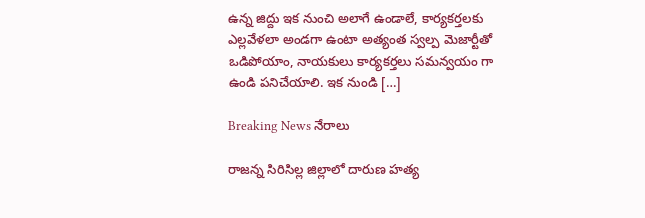ఉన్న జిద్దు ఇక నుంచి అలాగే ఉండాలే, కార్యకర్తలకు ఎల్లవేళలా అండగా ఉంటా అత్యంత స్వల్ప మెజార్టీతో ఒడిపోయాం, నాయకులు కార్యకర్తలు సమన్వయం గా ఉండి పనిచేయాలి. ఇక నుండి […]

Breaking News నేరాలు

రాజన్న సిరిసిల్ల జిల్లాలో దారుణ హత్య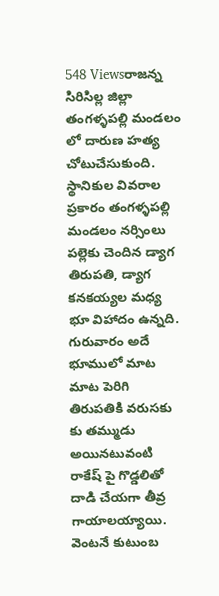548 Viewsరాజన్న సిరిసిల్ల జిల్లా తంగళ్ళపల్లి మండలం లో దారుణ హత్య చోటుచేసుకుంది. స్థానికుల వివరాల ప్రకారం తంగళ్ళపల్లి మండలం నర్సింలు పల్లెకు చెందిన డ్యాగ తిరుపతి, డ్యాగ కనకయ్యల మధ్య భూ విహాదం ఉన్నది. గురువారం అదే భూములో మాట మాట పెరిగి తిరుపతికి వరుసకు కు తమ్ముడు అయినటువంటి రాకేష్ పై గొడ్డలితో దాడి చేయగా తీవ్ర గాయాలయ్యాయి. వెంటనే కుటుంబ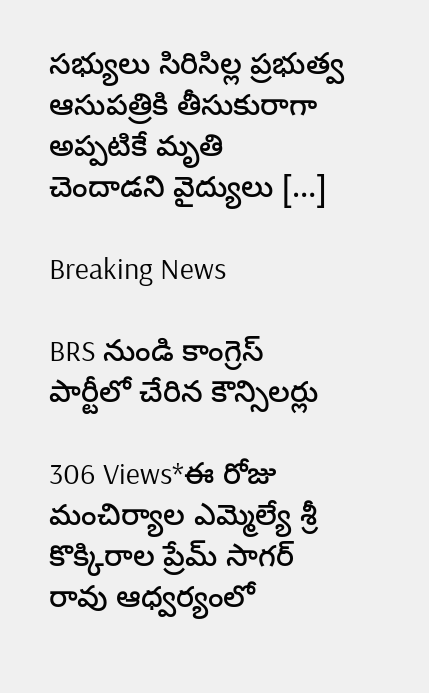సభ్యులు సిరిసిల్ల ప్రభుత్వ ఆసుపత్రికి తీసుకురాగా అప్పటికే మృతి చెందాడని వైద్యులు […]

Breaking News

BRS నుండి కాంగ్రెస్ పార్టీలో చేరిన కౌన్సిలర్లు

306 Views*ఈ రోజు మంచిర్యాల ఎమ్మెల్యే శ్రీ కొక్కిరాల ప్రేమ్ సాగర్ రావు ఆధ్వర్యంలో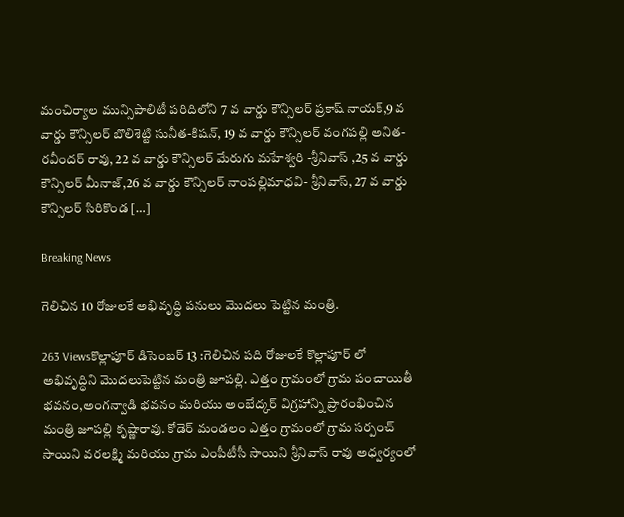మంచిర్యాల మున్సిపాలిటీ పరిదిలోని 7 వ వార్డు కౌన్సిలర్ ప్రకాష్ నాయక్,9 వ వార్డు కౌన్సిలర్ బొలిశెట్టి సునీత-కిషన్, 19 వ వార్డు కౌన్సిలర్ వంగపల్లి అనిత- రవీందర్ రావు, 22 వ వార్డు కౌన్సిలర్ మేరుగు మహేశ్వరి -శ్రీనివాస్ ,25 వ వార్డు కౌన్సిలర్ మీనాజ్,26 వ వార్డు కౌన్సిలర్ నాంపల్లిమాధవి- శ్రీనివాస్, 27 వ వార్డు కౌన్సిలర్ సిరికొండ […]

Breaking News

గెలిచిన 10 రోజులకే అభివృద్ధి పనులు మొదలు పెట్టిన మంత్రి.

263 Viewsకొల్లాపూర్ డిసెంబర్ 13 :గెలిచిన పది రోజులకే కొల్లాపూర్ లో అభివృద్ధిని మొదలుపెట్టిన మంత్రి జూపల్లి. ఎత్తం గ్రామంలో గ్రామ పంచాయితీ భవనం,అంగన్వాడి భవనం మరియు అంబేద్కర్ విగ్రహాన్ని ప్రారంభించిన మంత్రి జూపల్లి కృష్ణారావు. కోడెర్ మండలం ఎత్తం గ్రామంలో గ్రామ సర్పంచ్ సాయిని వరలక్ష్మి మరియు గ్రామ ఎంపీటీసీ సాయిని శ్రీనివాస్ రావు అధ్వర్యంలో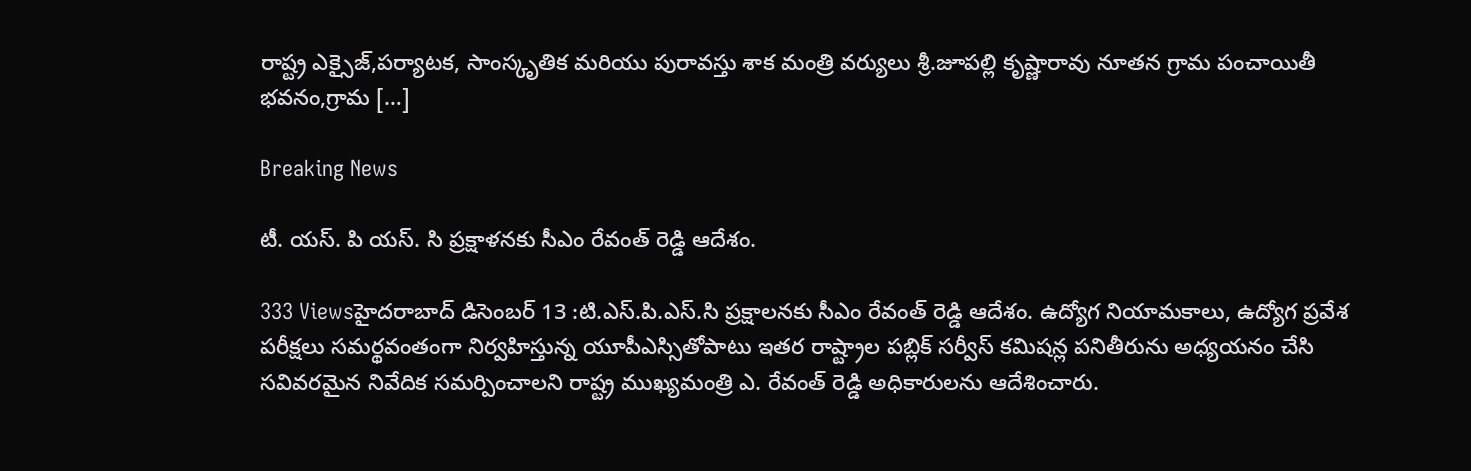రాష్ట్ర ఎక్సైజ్,పర్యాటక, సాంస్కృతిక మరియు పురావస్తు శాక మంత్రి వర్యులు శ్రీ.జూపల్లి కృష్ణారావు నూతన గ్రామ పంచాయితీ భవనం,గ్రామ […]

Breaking News

టీ. యస్. పి యస్. సి ప్రక్షాళనకు సీఎం రేవంత్ రెడ్డి ఆదేశం.

333 Viewsహైదరాబాద్ డిసెంబర్ 13 :టి.ఎస్.పి.ఎస్.సి ప్రక్షాలనకు సీఎం రేవంత్ రెడ్డి ఆదేశం. ఉద్యోగ నియామకాలు, ఉద్యోగ ప్రవేశ పరీక్షలు సమర్థవంతంగా నిర్వహిస్తున్న యూపీఎస్సితోపాటు ఇతర రాష్ట్రాల పబ్లిక్ సర్వీస్ కమిషన్ల పనితీరును అధ్యయనం చేసి సవివరమైన నివేదిక సమర్పించాలని రాష్ట్ర ముఖ్యమంత్రి ఎ. రేవంత్ రెడ్డి అధికారులను ఆదేశించారు.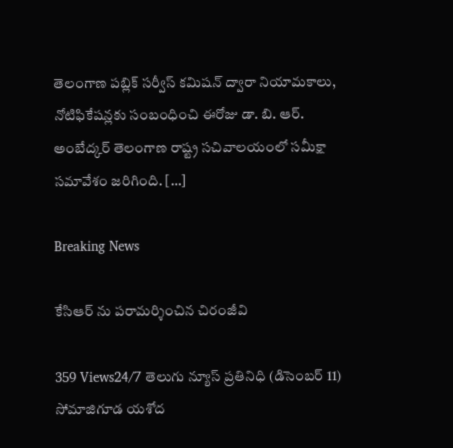తెలంగాణ పబ్లిక్ సర్వీస్ కమిషన్ ద్వారా నియామకాలు, నోటిఫికేషన్లకు సంబంధించి ఈరోజు డా. బి. ఆర్. అంబేద్కర్ తెలంగాణ రాష్ట్ర సచివాలయంలో సమీక్షా సమావేశం జరిగింది. […]

Breaking News

కేసిఆర్ ను పరామర్శించిన చిరంజీవి

359 Views24/7 తెలుగు న్యూస్ ప్రతినిధి (డిసెంబర్ 11) సోమాజిగూడ యశోద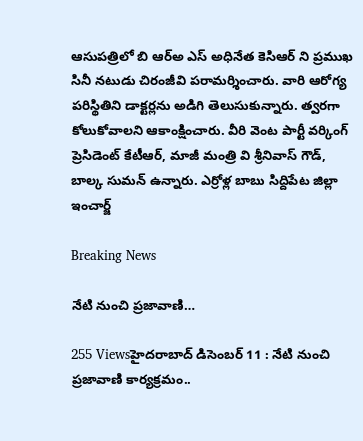ఆసుపత్రిలో బి ఆర్అ ఎస్ అధినేత కెసిఆర్ ని ప్రముఖ సినీ నటుడు చిరంజీవి పరామర్శించారు. వారి ఆరోగ్య పరిస్థితిని డాక్టర్లను అడిగి తెలుసుకున్నారు. త్వరగా కోలుకోవాలని ఆకాంక్షించారు. వీరి వెంట పార్టీ వర్కింగ్ ప్రెసిడెంట్ కేటీఆర్, మాజీ మంత్రి వి శ్రీనివాస్ గౌడ్, బాల్క సుమన్ ఉన్నారు. ఎర్రోళ్ల బాబు సిద్దిపేట జిల్లా ఇంచార్జ్

Breaking News

నేటి నుంచి ప్రజావాణి…

255 Viewsహైదరాబాద్ డిసెంబర్ 11 : నేటి నుంచి ప్రజావాణి కార్యక్రమం..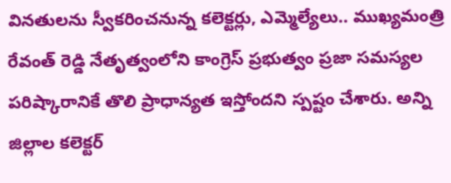వినతులను స్వీకరించనున్న కలెక్టర్లు, ఎమ్మెల్యేలు.. ముఖ్యమంత్రి రేవంత్ రెడ్డి నేతృత్వంలోని కాంగ్రెస్ ప్రభుత్వం ప్రజా సమస్యల పరిష్కారానికే తొలి ప్రాధాన్యత ఇస్తోందని స్పష్టం చేశారు. అన్ని జిల్లాల కలెక్టర్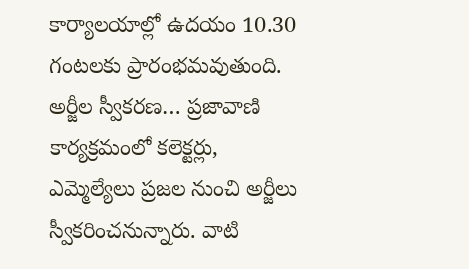కార్యాలయాల్లో ఉదయం 10.30 గంటలకు ప్రారంభమవుతుంది. అర్జీల స్వీకరణ… ప్రజావాణి కార్యక్రమంలో కలెక్టర్లు, ఎమ్మెల్యేలు ప్రజల నుంచి అర్జీలు స్వీకరించనున్నారు. వాటి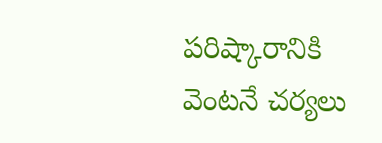పరిష్కారానికి వెంటనే చర్యలు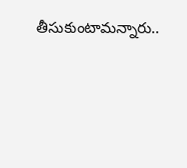తీసుకుంటామన్నారు..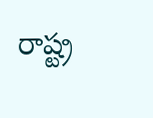రాష్ట్ర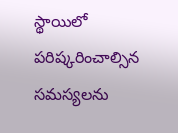స్థాయిలో పరిష్కరించాల్సిన సమస్యలను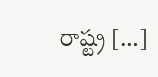రాష్ట్ర […]